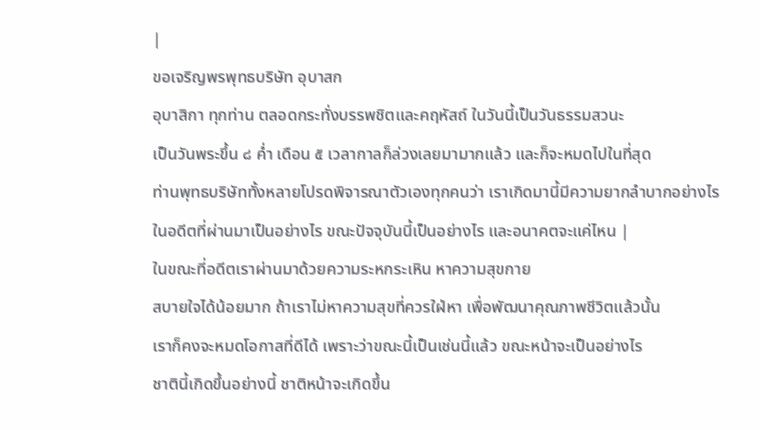|
ขอเจริญพรพุทธบริษัท อุบาสก
อุบาสิกา ทุกท่าน ตลอดกระทั่งบรรพชิตและคฤหัสถ์ ในวันนี้เป็นวันธรรมสวนะ
เป็นวันพระขึ้น ๘ ค่ำ เดือน ๕ เวลากาลก็ล่วงเลยมามากแล้ว และก็จะหมดไปในที่สุด
ท่านพุทธบริษัททั้งหลายโปรดพิจารณาตัวเองทุกคนว่า เราเกิดมานี้มีความยากลำบากอย่างไร
ในอดีตที่ผ่านมาเป็นอย่างไร ขณะปัจจุบันนี้เป็นอย่างไร และอนาคตจะแค่ไหน |
ในขณะที่อดีตเราผ่านมาด้วยความระหกระเหิน หาความสุขกาย
สบายใจได้น้อยมาก ถ้าเราไม่หาความสุขที่ควรใฝ่หา เพื่อพัฒนาคุณภาพชีวิตแล้วนั้น
เราก็คงจะหมดโอกาสที่ดีได้ เพราะว่าขณะนี้เป็นเช่นนี้แล้ว ขณะหน้าจะเป็นอย่างไร
ชาตินี้เกิดขึ้นอย่างนี้ ชาติหน้าจะเกิดขึ้น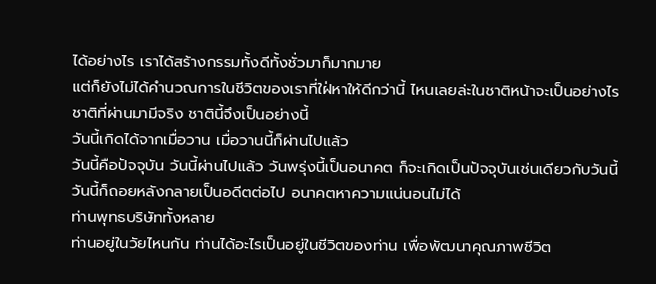ได้อย่างไร เราได้สร้างกรรมทั้งดีทั้งชั่วมาก็มากมาย
แต่ก็ยังไม่ได้คำนวณการในชีวิตของเราที่ใฝ่หาให้ดีกว่านี้ ไหนเลยล่ะในชาติหน้าจะเป็นอย่างไร
ชาติที่ผ่านมามีจริง ชาตินี้จึงเป็นอย่างนี้
วันนี้เกิดได้จากเมื่อวาน เมื่อวานนี้ก็ผ่านไปแล้ว
วันนี้คือปัจจุบัน วันนี้ผ่านไปแล้ว วันพรุ่งนี้เป็นอนาคต ก็จะเกิดเป็นปัจจุบันเช่นเดียวกับวันนี้
วันนี้ก็ถอยหลังกลายเป็นอดีตต่อไป อนาคตหาความแน่นอนไม่ได้
ท่านพุทธบริษัททั้งหลาย
ท่านอยู่ในวัยไหนกัน ท่านได้อะไรเป็นอยู่ในชีวิตของท่าน เพื่อพัฒนาคุณภาพชีวิต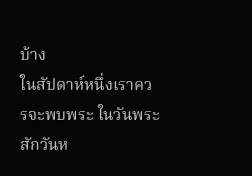บ้าง
ในสัปดาห์หนึ่งเราควรจะพบพระ ในวันพระสักวันห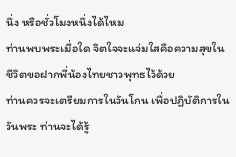นึ่ง หรือชั่วโมงหนึ่งได้ไหม
ท่านพบพระเมื่อใด จิตใจจะแจ่มใสคือความสุขในชีวิตขอฝากพี่น้องไทยชาวพุทธไว้ด้วย
ท่านควรจะเตรียมการในวันโกน เพื่อปฏิบัติการในวันพระ ท่านจะได้รู้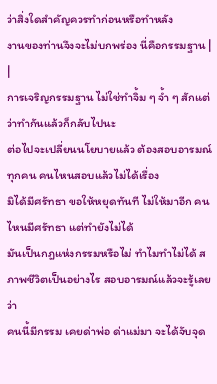ว่าสิ่งใดสำคัญควรทำก่อนหรือทำหลัง
งานของท่านจึงจะไม่บกพร่อง นี่คือกรรมฐาน |
|
การเจริญกรรมฐาน ไม่ใช่ทำจิ้ม ๆ จ้ำ ๆ สักแต่ว่าทำกันแล้วก็กลับไปนะ
ต่อไปจะเปลี่ยนนโยบายแล้ว ต้องสอบอารมณ์ทุกคน คนไหนสอบแล้วไม่ได้เรื่อง
มิได้มีศรัทธา ขอให้หยุดทันที ไม่ให้มาอีก คนไหนมีศรัทธา แต่ทำยังไม่ได้
มันเป็นกฎแห่งกรรมหรือไม่ ทำไมทำไม่ได้ สภาพชีวิตเป็นอย่างไร สอบอารมณ์แล้วจะรู้เลยว่า
คนนี้มีกรรม เคยด่าพ่อ ด่าแม่มา จะได้จับจุด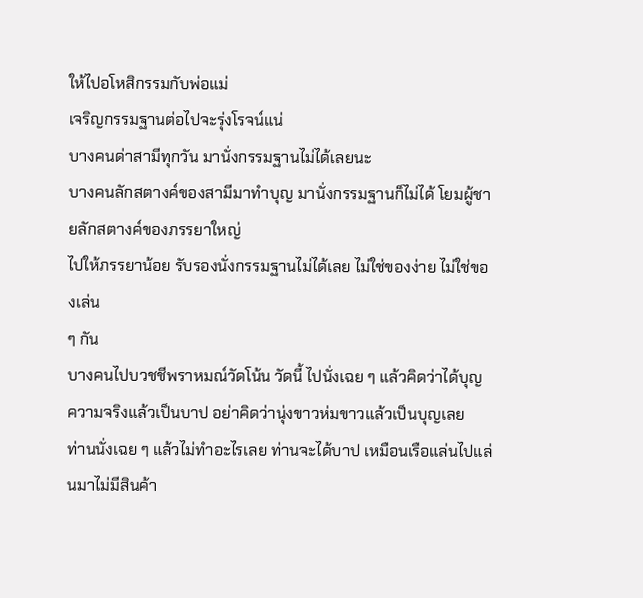ให้ไปอโหสิกรรมกับพ่อแม่
เจริญกรรมฐานต่อไปจะรุ่งโรจน์แน่
บางคนด่าสามีทุกวัน มานั่งกรรมฐานไม่ได้เลยนะ
บางคนลักสตางค์ของสามีมาทำบุญ มานั่งกรรมฐานก็ไม่ได้ โยมผู้ชายลักสตางค์ของภรรยาใหญ่
ไปให้ภรรยาน้อย รับรองนั่งกรรมฐานไม่ได้เลย ไม่ใช่ของง่าย ไม่ใช่ของเล่น
ๆ กัน
บางคนไปบวชชีพราหมณ์วัดโน้น วัดนี้ ไปนั่งเฉย ๆ แล้วคิดว่าได้บุญ
ความจริงแล้วเป็นบาป อย่าคิดว่านุ่งขาวห่มขาวแล้วเป็นบุญเลย
ท่านนั่งเฉย ๆ แล้วไม่ทำอะไรเลย ท่านจะได้บาป เหมือนเรือแล่นไปแล่นมาไม่มีสินค้า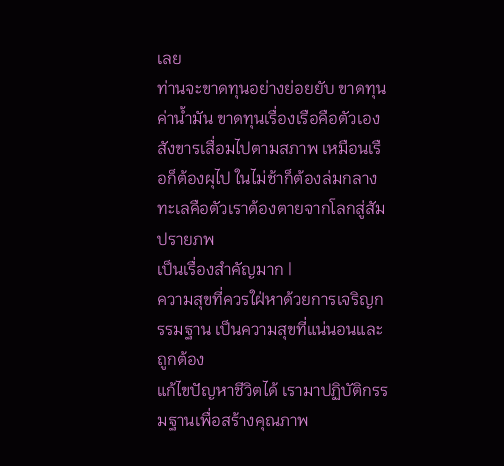เลย
ท่านจะขาดทุนอย่างย่อยยับ ขาดทุนค่าน้ำมัน ขาดทุนเรื่องเรือคือตัวเอง
สังขารเสื่อมไปตามสภาพ เหมือนเรือก็ต้องผุไป ในไม่ช้าก็ต้องล่มกลางทะเลคือตัวเราต้องตายจากโลกสู่สัมปรายภพ
เป็นเรื่องสำคัญมาก |
ความสุขที่ควรใฝ่หาด้วยการเจริญกรรมฐาน เป็นความสุขที่แน่นอนและถูกต้อง
แก้ไขปัญหาชีวิตได้ เรามาปฏิบัติกรรมฐานเพื่อสร้างคุณภาพ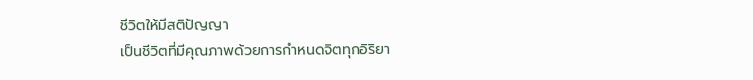ชีวิตให้มีสติปัญญา
เป็นชีวิตที่มีคุณภาพด้วยการกำหนดจิตทุกอิริยา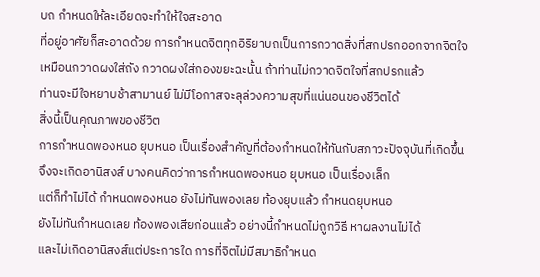บถ กำหนดให้ละเอียดจะทำให้ใจสะอาด
ที่อยู่อาศัยก็สะอาดด้วย การกำหนดจิตทุกอิริยาบถเป็นการกวาดสิ่งที่สกปรกออกจากจิตใจ
เหมือนกวาดผงใส่ถัง กวาดผงใส่กองขยะฉะนั้น ถ้าท่านไม่กวาดจิตใจที่สกปรกแล้ว
ท่านจะมีใจหยาบช้าสามานย์ ไม่มีโอกาสจะลุล่วงความสุขที่แน่นอนของชีวิตได้
สิ่งนี้เป็นคุณภาพของชีวิต
การกำหนดพองหนอ ยุบหนอ เป็นเรื่องสำคัญที่ต้องกำหนดให้ทันกับสภาวะปัจจุบันที่เกิดขึ้น
จึงจะเกิดอานิสงส์ บางคนคิดว่าการกำหนดพองหนอ ยุบหนอ เป็นเรื่องเล็ก
แต่ก็ทำไม่ได้ กำหนดพองหนอ ยังไม่ทันพองเลย ท้องยุบแล้ว กำหนดยุบหนอ
ยังไม่ทันกำหนดเลย ท้องพองเสียก่อนแล้ว อย่างนี้กำหนดไม่ถูกวิธี หาผลงานไม่ได้
และไม่เกิดอานิสงส์แต่ประการใด การที่จิตไม่มีสมาธิกำหนด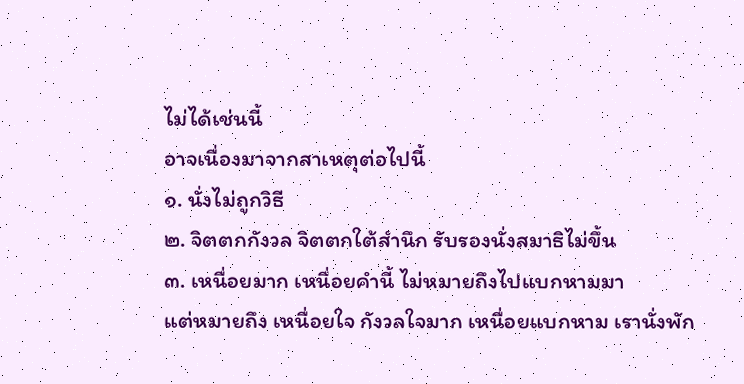ไม่ได้เช่นนี้
อาจเนื่องมาจากสาเหตุต่อไปนี้
๑. นั่งไม่ถูกวิธี
๒. จิตตกกังวล จิตตกใต้สำนึก รับรองนั่งสมาธิไม่ขึ้น
๓. เหนื่อยมาก เหนื่อยคำนี้ ไม่หมายถึงไปแบกหามมา
แต่หมายถึง เหนื่อยใจ กังวลใจมาก เหนื่อยแบกหาม เรานั่งพัก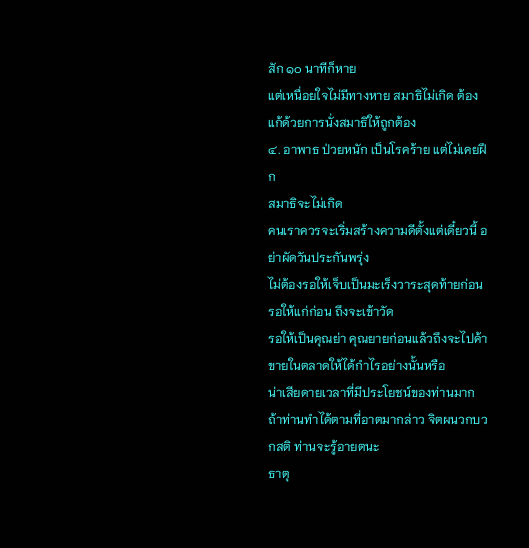สัก ๑๐ นาทีก็หาย
แต่เหนื่อยใจไม่มีทางหาย สมาธิไม่เกิด ต้องแก้ด้วยการนั่งสมาธิให้ถูกต้อง
๔. อาพาธ ป่วยหนัก เป็นโรคร้าย แต่ไม่เคยฝึก
สมาธิจะไม่เกิด
คนเราควรจะเริ่มสร้างความดีตั้งแต่เดี๋ยวนี้ อย่าผัดวันประกันพรุ่ง
ไม่ต้องรอให้เจ็บเป็นมะเร็งวาระสุดท้ายก่อน รอให้แก่ก่อน ถึงจะเข้าวัด
รอให้เป็นคุณย่า คุณยายก่อนแล้วถึงจะไปค้าขายในตลาดให้ได้กำไรอย่างนั้นหรือ
น่าเสียดายเวลาที่มีประโยชน์ของท่านมาก
ถ้าท่านทำได้ตามที่อาตมากล่าว จิตผนวกบวกสติ ท่านจะรู้อายตนะ
ธาตุ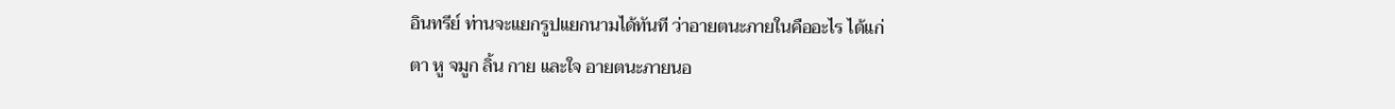อินทรีย์ ท่านจะแยกรูปแยกนามได้ทันที ว่าอายตนะภายในคืออะไร ได้แก่
ตา หู จมูก ลิ้น กาย และใจ อายตนะภายนอ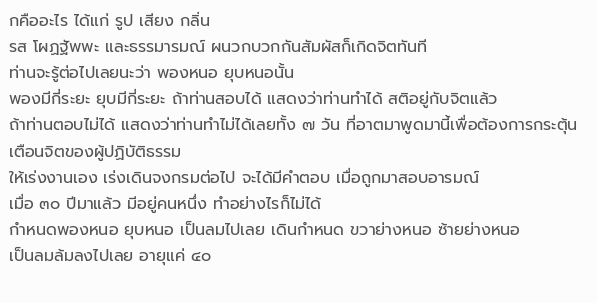กคืออะไร ได้แก่ รูป เสียง กลิ่น
รส โผฏฐัพพะ และธรรมารมณ์ ผนวกบวกกันสัมผัสก็เกิดจิตทันที
ท่านจะรู้ต่อไปเลยนะว่า พองหนอ ยุบหนอนั้น
พองมีกี่ระยะ ยุบมีกี่ระยะ ถ้าท่านสอบได้ แสดงว่าท่านทำได้ สติอยู่กับจิตแล้ว
ถ้าท่านตอบไม่ได้ แสดงว่าท่านทำไม่ได้เลยทั้ง ๗ วัน ที่อาตมาพูดมานี้เพื่อต้องการกระตุ้นเตือนจิตของผู้ปฏิบัติธรรม
ให้เร่งงานเอง เร่งเดินจงกรมต่อไป จะได้มีคำตอบ เมื่อถูกมาสอบอารมณ์
เมื่อ ๓๐ ปีมาแล้ว มีอยู่คนหนึ่ง ทำอย่างไรก็ไม่ได้
กำหนดพองหนอ ยุบหนอ เป็นลมไปเลย เดินกำหนด ขวาย่างหนอ ซ้ายย่างหนอ
เป็นลมล้มลงไปเลย อายุแค่ ๔๐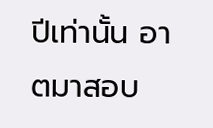ปีเท่านั้น อาตมาสอบ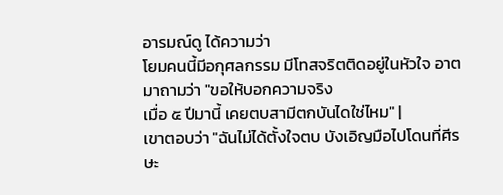อารมณ์ดู ได้ความว่า
โยมคนนี้มีอกุศลกรรม มีโทสจริตติดอยู่ในหัวใจ อาตมาถามว่า "ขอให้บอกความจริง
เมื่อ ๕ ปีมานี้ เคยตบสามีตกบันไดใช่ไหม" |
เขาตอบว่า "ฉันไม่ได้ตั้งใจตบ บังเอิญมือไปโดนที่ศีรษะ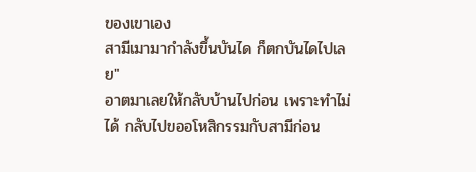ของเขาเอง
สามีเมามากำลังขึ้นบันได ก็ตกบันไดไปเลย"
อาตมาเลยให้กลับบ้านไปก่อน เพราะทำไม่ได้ กลับไปขออโหสิกรรมกับสามีก่อน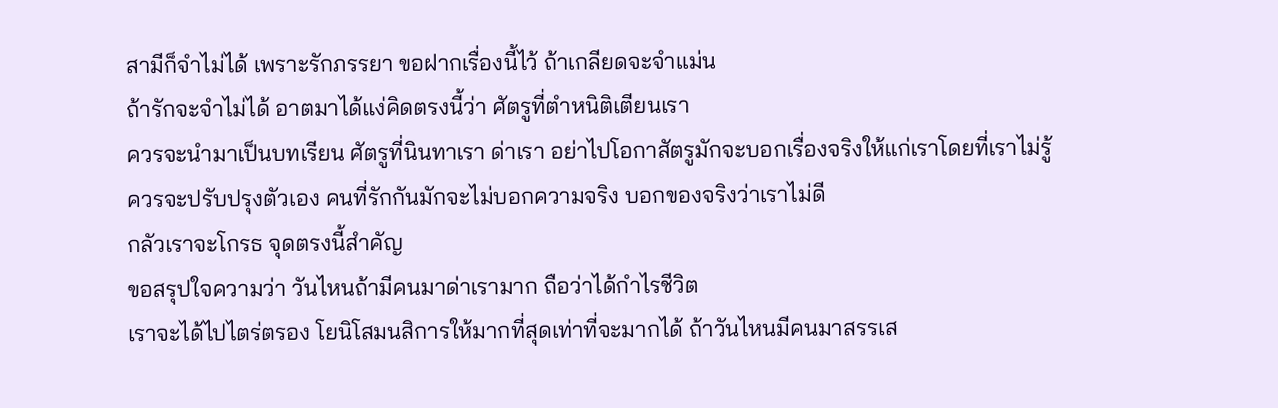สามีก็จำไม่ได้ เพราะรักภรรยา ขอฝากเรื่องนี้ไว้ ถ้าเกลียดจะจำแม่น
ถ้ารักจะจำไม่ได้ อาตมาได้แง่คิดตรงนี้ว่า ศัตรูที่ตำหนิติเตียนเรา
ควรจะนำมาเป็นบทเรียน ศัตรูที่นินทาเรา ด่าเรา อย่าไปโอกาสัตรูมักจะบอกเรื่องจริงให้แก่เราโดยที่เราไม่รู้
ควรจะปรับปรุงตัวเอง คนที่รักกันมักจะไม่บอกความจริง บอกของจริงว่าเราไม่ดี
กลัวเราจะโกรธ จุดตรงนี้สำคัญ
ขอสรุปใจความว่า วันไหนถ้ามีคนมาด่าเรามาก ถือว่าได้กำไรชีวิต
เราจะได้ไปไตร่ตรอง โยนิโสมนสิการให้มากที่สุดเท่าที่จะมากได้ ถ้าวันไหนมีคนมาสรรเส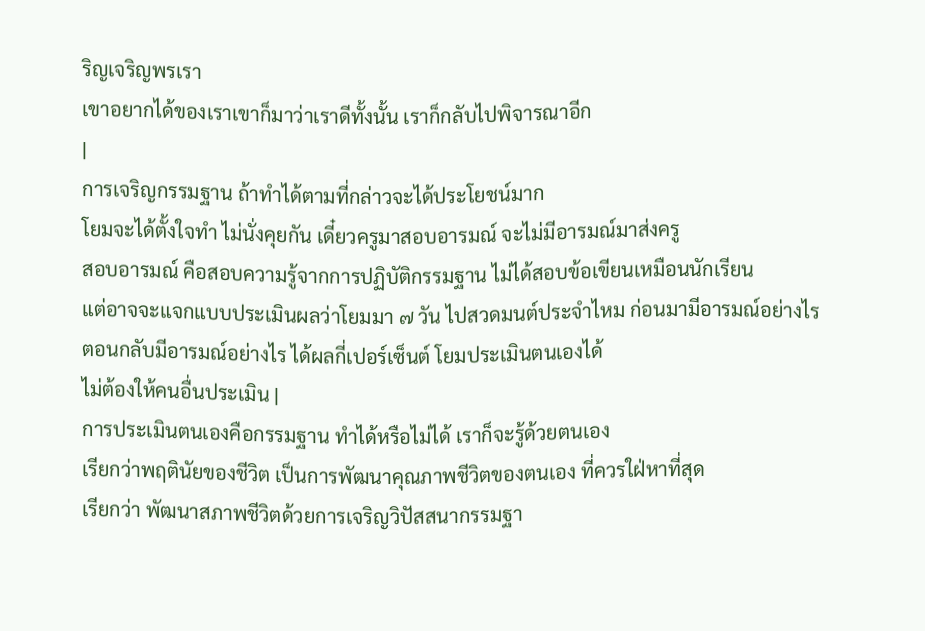ริญเจริญพรเรา
เขาอยากได้ของเราเขาก็มาว่าเราดีทั้งนั้น เราก็กลับไปพิจารณาอีก
|
การเจริญกรรมฐาน ถ้าทำได้ตามที่กล่าวจะได้ประโยชน์มาก
โยมจะได้ตั้งใจทำ ไม่นั่งคุยกัน เดี๋ยวครูมาสอบอารมณ์ จะไม่มีอารมณ์มาส่งครู
สอบอารมณ์ คือสอบความรู้จากการปฏิบัติกรรมฐาน ไม่ได้สอบข้อเขียนเหมือนนักเรียน
แต่อาจจะแจกแบบประเมินผลว่าโยมมา ๗ วัน ไปสวดมนต์ประจำไหม ก่อนมามีอารมณ์อย่างไร
ตอนกลับมีอารมณ์อย่างไร ได้ผลกี่เปอร์เซ็นต์ โยมประเมินตนเองได้
ไม่ต้องให้คนอื่นประเมิน |
การประเมินตนเองคือกรรมฐาน ทำได้หรือไม่ได้ เราก็จะรู้ด้วยตนเอง
เรียกว่าพฤตินัยของชีวิต เป็นการพัฒนาคุณภาพชีวิตของตนเอง ที่ควรใฝ่หาที่สุด
เรียกว่า พัฒนาสภาพชีวิตด้วยการเจริญวิปัสสนากรรมฐา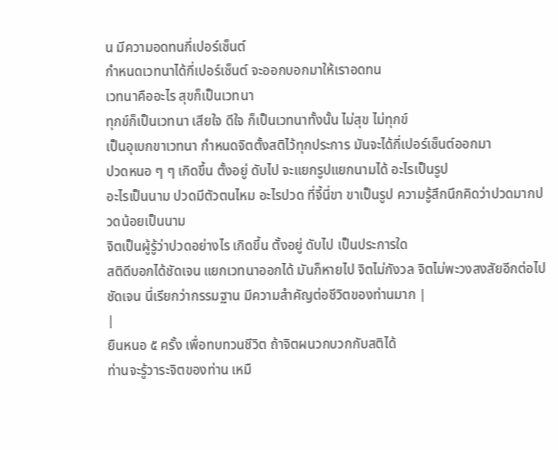น มีความอดทนกี่เปอร์เซ็นต์
กำหนดเวทนาได้กี่เปอร์เซ็นต์ จะออกบอกมาให้เราอดทน
เวทนาคืออะไร สุขก็เป็นเวทนา
ทุกข์ก็เป็นเวทนา เสียใจ ดีใจ ก็เป็นเวทนาทั้งนั้น ไม่สุข ไม่ทุกข์
เป็นอุเบกขาเวทนา กำหนดจิตตั้งสติไว้ทุกประการ มันจะได้กี่เปอร์เซ็นต์ออกมา
ปวดหนอ ๆ ๆ เกิดขึ้น ตั้งอยู่ ดับไป จะแยกรูปแยกนามได้ อะไรเป็นรูป
อะไรเป็นนาม ปวดมีตัวตนไหม อะไรปวด ที่จี้นี่ขา ขาเป็นรูป ความรู้สึกนึกคิดว่าปวดมากปวดน้อยเป็นนาม
จิตเป็นผู้รู้ว่าปวดอย่างไร เกิดขึ้น ตั้งอยู่ ดับไป เป็นประการใด
สติดีบอกได้ชัดเจน แยกเวทนาออกได้ มันก็หายไป จิตไม่กังวล จิตไม่พะวงสงสัยอีกต่อไป
ชัดเจน นี่เรียกว่ากรรมฐาน มีความสำคัญต่อชีวิตของท่านมาก |
|
ยืนหนอ ๕ ครั้ง เพื่อทบทวนชีวิต ถ้าจิตผนวกบวกกับสติได้
ท่านจะรู้วาระจิตของท่าน เหมื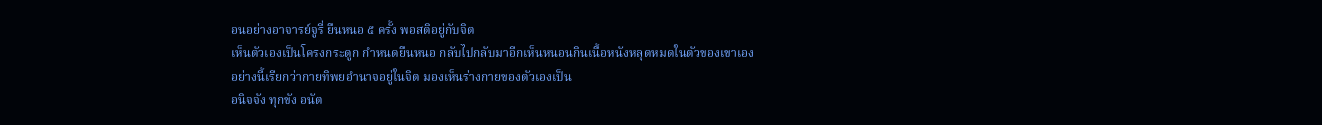อนอย่างอาจารย์จูรี่ ยืนหนอ ๕ ครั้ง พอสติอยู่กับจิต
เห็นตัวเองเป็นโครงกระดูก กำหนดยืนหนอ กลับไปกลับมาอีกเห็นหนอนกินเนื้อหนังหลุดหมดในตัวของเขาเอง
อย่างนี้เรียกว่ากายทิพยอำนาจอยู่ในจิต มองเห็นร่างกายของตัวเองเป็น
อนิจจัง ทุกขัง อนัต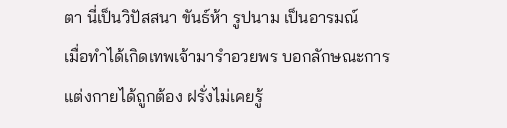ตา นี่เป็นวิปัสสนา ขันธ์ห้า รูปนาม เป็นอารมณ์
เมื่อทำได้เกิดเทพเจ้ามารำอวยพร บอกลักษณะการแต่งกายได้ถูกต้อง ฝรั่งไม่เคยรู้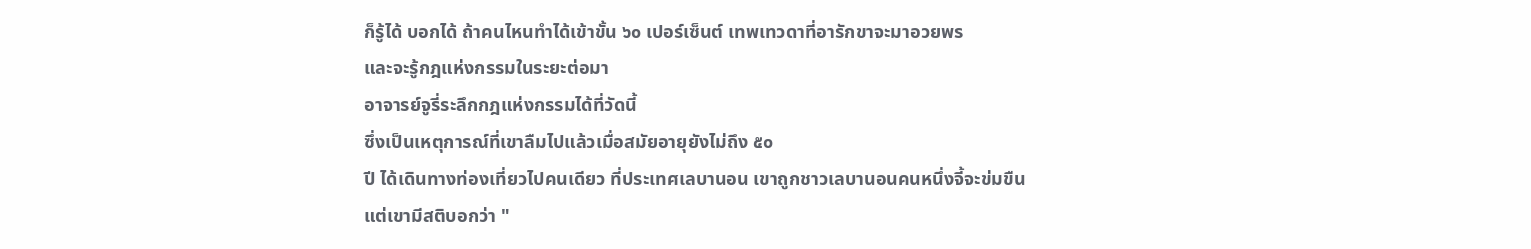ก็รู้ได้ บอกได้ ถ้าคนไหนทำได้เข้าขั้น ๖๐ เปอร์เซ็นต์ เทพเทวดาที่อารักขาจะมาอวยพร
และจะรู้กฎแห่งกรรมในระยะต่อมา
อาจารย์จูรี่ระลึกกฎแห่งกรรมได้ที่วัดนี้
ซึ่งเป็นเหตุการณ์ที่เขาลืมไปแล้วเมื่อสมัยอายุยังไม่ถึง ๕๐
ปี ได้เดินทางท่องเที่ยวไปคนเดียว ที่ประเทศเลบานอน เขาถูกชาวเลบานอนคนหนึ่งจี้จะข่มขืน
แต่เขามีสติบอกว่า "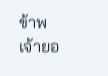ข้าพเจ้ายอ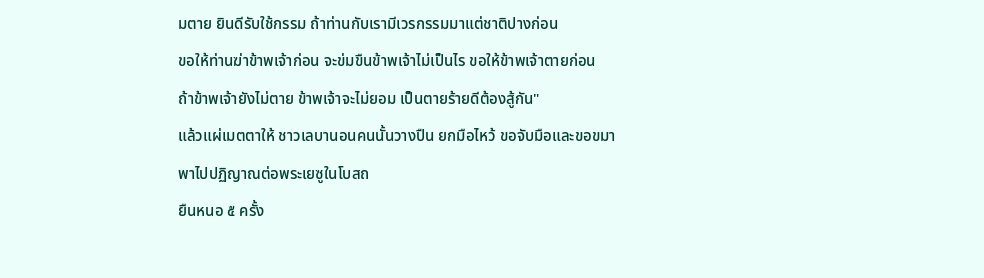มตาย ยินดีรับใช้กรรม ถ้าท่านกับเรามีเวรกรรมมาแต่ชาติปางก่อน
ขอให้ท่านฆ่าข้าพเจ้าก่อน จะข่มขืนข้าพเจ้าไม่เป็นไร ขอให้ข้าพเจ้าตายก่อน
ถ้าข้าพเจ้ายังไม่ตาย ข้าพเจ้าจะไม่ยอม เป็นตายร้ายดีต้องสู้กัน"
แล้วแผ่เมตตาให้ ชาวเลบานอนคนนั้นวางปืน ยกมือไหว้ ขอจับมือและขอขมา
พาไปปฏิญาณต่อพระเยซูในโบสถ
ยืนหนอ ๕ ครั้ง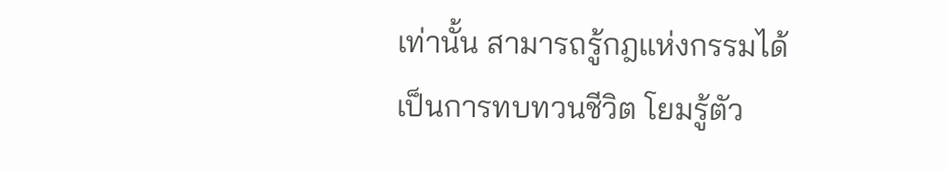เท่านั้น สามารถรู้กฎแห่งกรรมได้
เป็นการทบทวนชีวิต โยมรู้ตัว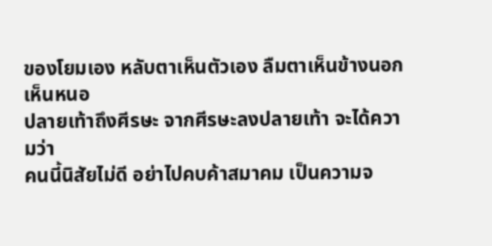ของโยมเอง หลับตาเห็นตัวเอง ลืมตาเห็นข้างนอก
เห็นหนอ
ปลายเท้าถึงศีรษะ จากศีรษะลงปลายเท้า จะได้ความว่า
คนนี้นิสัยไม่ดี อย่าไปคบค้าสมาคม เป็นความจ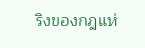ริงของกฎแห่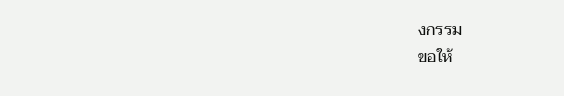งกรรม
ขอให้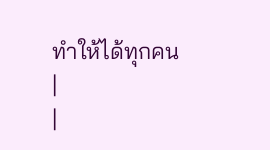ทำให้ได้ทุกคน
|
|